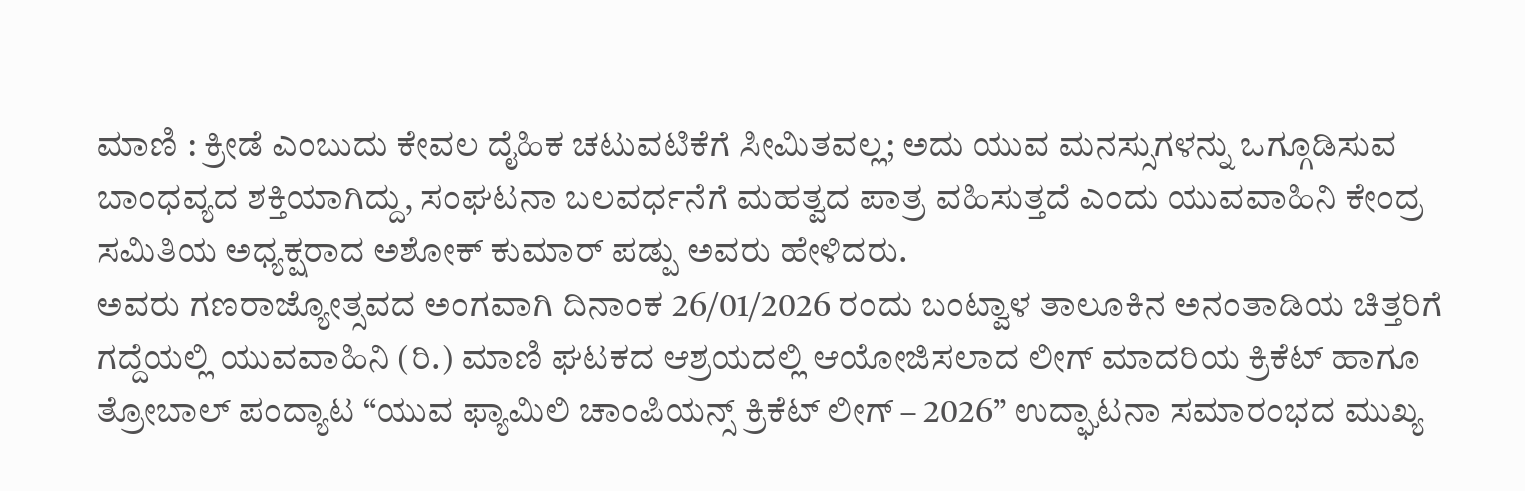ಮಾಣಿ : ಕ್ರೀಡೆ ಎಂಬುದು ಕೇವಲ ದೈಹಿಕ ಚಟುವಟಿಕೆಗೆ ಸೀಮಿತವಲ್ಲ; ಅದು ಯುವ ಮನಸ್ಸುಗಳನ್ನು ಒಗ್ಗೂಡಿಸುವ ಬಾಂಧವ್ಯದ ಶಕ್ತಿಯಾಗಿದ್ದು, ಸಂಘಟನಾ ಬಲವರ್ಧನೆಗೆ ಮಹತ್ವದ ಪಾತ್ರ ವಹಿಸುತ್ತದೆ ಎಂದು ಯುವವಾಹಿನಿ ಕೇಂದ್ರ ಸಮಿತಿಯ ಅಧ್ಯಕ್ಷರಾದ ಅಶೋಕ್ ಕುಮಾರ್ ಪಡ್ಪು ಅವರು ಹೇಳಿದರು.
ಅವರು ಗಣರಾಜ್ಯೋತ್ಸವದ ಅಂಗವಾಗಿ ದಿನಾಂಕ 26/01/2026 ರಂದು ಬಂಟ್ವಾಳ ತಾಲೂಕಿನ ಅನಂತಾಡಿಯ ಚಿತ್ತರಿಗೆ ಗದ್ದೆಯಲ್ಲಿ ಯುವವಾಹಿನಿ (ರಿ.) ಮಾಣಿ ಘಟಕದ ಆಶ್ರಯದಲ್ಲಿ ಆಯೋಜಿಸಲಾದ ಲೀಗ್ ಮಾದರಿಯ ಕ್ರಿಕೆಟ್ ಹಾಗೂ ತ್ರೋಬಾಲ್ ಪಂದ್ಯಾಟ “ಯುವ ಫ್ಯಾಮಿಲಿ ಚಾಂಪಿಯನ್ಸ್ ಕ್ರಿಕೆಟ್ ಲೀಗ್ – 2026” ಉದ್ಘಾಟನಾ ಸಮಾರಂಭದ ಮುಖ್ಯ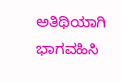ಅತಿಥಿಯಾಗಿ ಭಾಗವಹಿಸಿ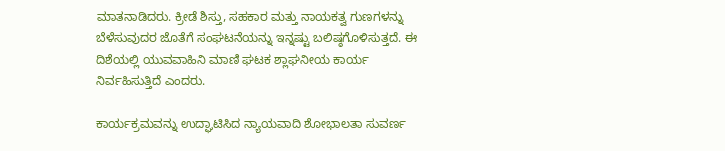ಮಾತನಾಡಿದರು. ಕ್ರೀಡೆ ಶಿಸ್ತು, ಸಹಕಾರ ಮತ್ತು ನಾಯಕತ್ವ ಗುಣಗಳನ್ನು ಬೆಳೆಸುವುದರ ಜೊತೆಗೆ ಸಂಘಟನೆಯನ್ನು ಇನ್ನಷ್ಟು ಬಲಿಷ್ಠಗೊಳಿಸುತ್ತದೆ. ಈ ದಿಶೆಯಲ್ಲಿ ಯುವವಾಹಿನಿ ಮಾಣಿ ಘಟಕ ಶ್ಲಾಘನೀಯ ಕಾರ್ಯ ನಿರ್ವಹಿಸುತ್ತಿದೆ ಎಂದರು.

ಕಾರ್ಯಕ್ರಮವನ್ನು ಉದ್ಘಾಟಿಸಿದ ನ್ಯಾಯವಾದಿ ಶೋಭಾಲತಾ ಸುವರ್ಣ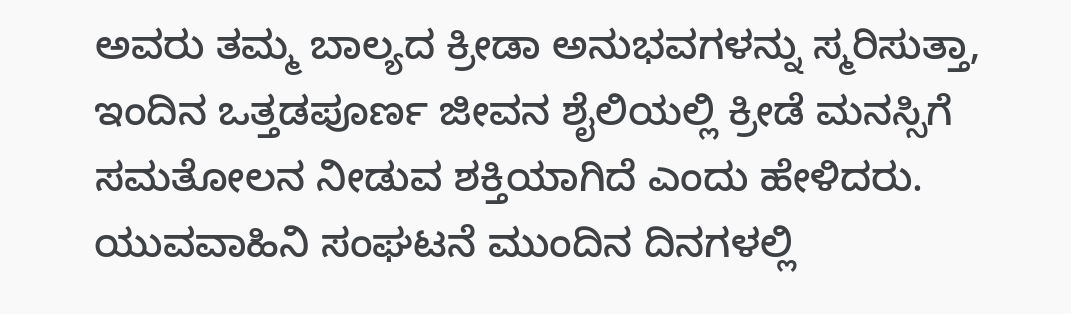ಅವರು ತಮ್ಮ ಬಾಲ್ಯದ ಕ್ರೀಡಾ ಅನುಭವಗಳನ್ನು ಸ್ಮರಿಸುತ್ತಾ, ಇಂದಿನ ಒತ್ತಡಪೂರ್ಣ ಜೀವನ ಶೈಲಿಯಲ್ಲಿ ಕ್ರೀಡೆ ಮನಸ್ಸಿಗೆ ಸಮತೋಲನ ನೀಡುವ ಶಕ್ತಿಯಾಗಿದೆ ಎಂದು ಹೇಳಿದರು. ಯುವವಾಹಿನಿ ಸಂಘಟನೆ ಮುಂದಿನ ದಿನಗಳಲ್ಲಿ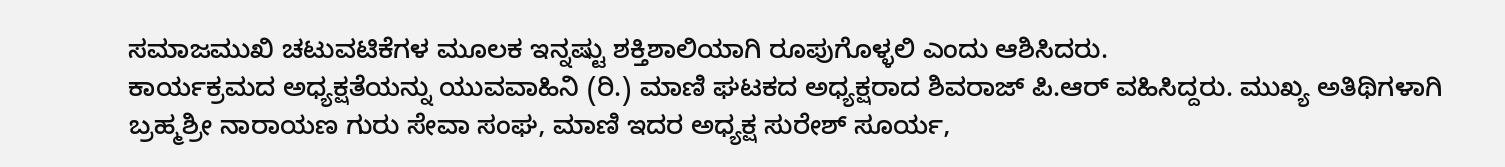ಸಮಾಜಮುಖಿ ಚಟುವಟಿಕೆಗಳ ಮೂಲಕ ಇನ್ನಷ್ಟು ಶಕ್ತಿಶಾಲಿಯಾಗಿ ರೂಪುಗೊಳ್ಳಲಿ ಎಂದು ಆಶಿಸಿದರು.
ಕಾರ್ಯಕ್ರಮದ ಅಧ್ಯಕ್ಷತೆಯನ್ನು ಯುವವಾಹಿನಿ (ರಿ.) ಮಾಣಿ ಘಟಕದ ಅಧ್ಯಕ್ಷರಾದ ಶಿವರಾಜ್ ಪಿ.ಆರ್ ವಹಿಸಿದ್ದರು. ಮುಖ್ಯ ಅತಿಥಿಗಳಾಗಿ ಬ್ರಹ್ಮಶ್ರೀ ನಾರಾಯಣ ಗುರು ಸೇವಾ ಸಂಘ, ಮಾಣಿ ಇದರ ಅಧ್ಯಕ್ಷ ಸುರೇಶ್ ಸೂರ್ಯ,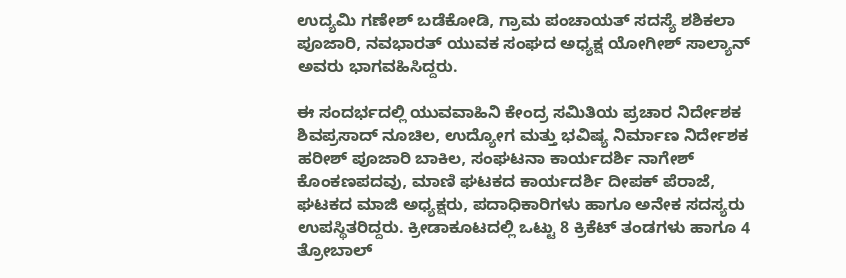ಉದ್ಯಮಿ ಗಣೇಶ್ ಬಡೆಕೋಡಿ, ಗ್ರಾಮ ಪಂಚಾಯತ್ ಸದಸ್ಯೆ ಶಶಿಕಲಾ ಪೂಜಾರಿ, ನವಭಾರತ್ ಯುವಕ ಸಂಘದ ಅಧ್ಯಕ್ಷ ಯೋಗೀಶ್ ಸಾಲ್ಯಾನ್ ಅವರು ಭಾಗವಹಿಸಿದ್ದರು.

ಈ ಸಂದರ್ಭದಲ್ಲಿ ಯುವವಾಹಿನಿ ಕೇಂದ್ರ ಸಮಿತಿಯ ಪ್ರಚಾರ ನಿರ್ದೇಶಕ ಶಿವಪ್ರಸಾದ್ ನೂಚಿಲ, ಉದ್ಯೋಗ ಮತ್ತು ಭವಿಷ್ಯ ನಿರ್ಮಾಣ ನಿರ್ದೇಶಕ ಹರೀಶ್ ಪೂಜಾರಿ ಬಾಕಿಲ, ಸಂಘಟನಾ ಕಾರ್ಯದರ್ಶಿ ನಾಗೇಶ್ ಕೊಂಕಣಪದವು, ಮಾಣಿ ಘಟಕದ ಕಾರ್ಯದರ್ಶಿ ದೀಪಕ್ ಪೆರಾಜೆ, ಘಟಕದ ಮಾಜಿ ಅಧ್ಯಕ್ಷರು, ಪದಾಧಿಕಾರಿಗಳು ಹಾಗೂ ಅನೇಕ ಸದಸ್ಯರು ಉಪಸ್ಥಿತರಿದ್ದರು. ಕ್ರೀಡಾಕೂಟದಲ್ಲಿ ಒಟ್ಟು 8 ಕ್ರಿಕೆಟ್ ತಂಡಗಳು ಹಾಗೂ 4 ತ್ರೋಬಾಲ್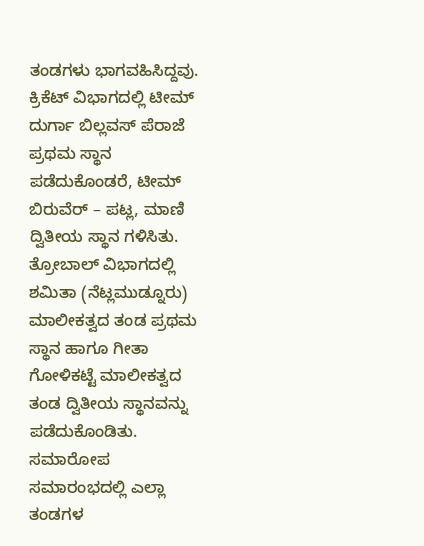ತಂಡಗಳು ಭಾಗವಹಿಸಿದ್ದವು. ಕ್ರಿಕೆಟ್ ವಿಭಾಗದಲ್ಲಿ ಟೀಮ್ ದುರ್ಗಾ ಬಿಲ್ಲವಸ್ ಪೆರಾಜೆ ಪ್ರಥಮ ಸ್ಥಾನ ಪಡೆದುಕೊಂಡರೆ, ಟೀಮ್ ಬಿರುವೆರ್ – ಪಟ್ಲ, ಮಾಣಿ ದ್ವಿತೀಯ ಸ್ಥಾನ ಗಳಿಸಿತು. ತ್ರೋಬಾಲ್ ವಿಭಾಗದಲ್ಲಿ ಶಮಿತಾ (ನೆಟ್ಲಮುಡ್ನೂರು) ಮಾಲೀಕತ್ವದ ತಂಡ ಪ್ರಥಮ ಸ್ಥಾನ ಹಾಗೂ ಗೀತಾ ಗೋಳಿಕಟ್ಟೆ ಮಾಲೀಕತ್ವದ ತಂಡ ದ್ವಿತೀಯ ಸ್ಥಾನವನ್ನು ಪಡೆದುಕೊಂಡಿತು.
ಸಮಾರೋಪ ಸಮಾರಂಭದಲ್ಲಿ ಎಲ್ಲಾ ತಂಡಗಳ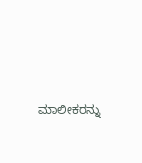ಮಾಲೀಕರನ್ನು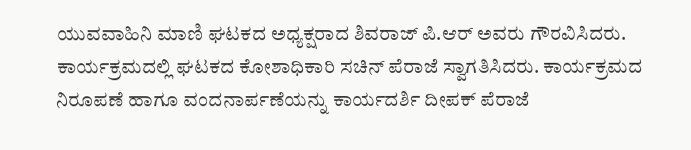ಯುವವಾಹಿನಿ ಮಾಣಿ ಘಟಕದ ಅಧ್ಯಕ್ಷರಾದ ಶಿವರಾಜ್ ಪಿ.ಆರ್ ಅವರು ಗೌರವಿಸಿದರು. ಕಾರ್ಯಕ್ರಮದಲ್ಲಿ ಘಟಕದ ಕೋಶಾಧಿಕಾರಿ ಸಚಿನ್ ಪೆರಾಜೆ ಸ್ವಾಗತಿಸಿದರು. ಕಾರ್ಯಕ್ರಮದ ನಿರೂಪಣೆ ಹಾಗೂ ವಂದನಾರ್ಪಣೆಯನ್ನು ಕಾರ್ಯದರ್ಶಿ ದೀಪಕ್ ಪೆರಾಜೆ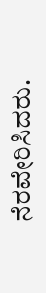ನೆರವೇರಿಸಿದರು.